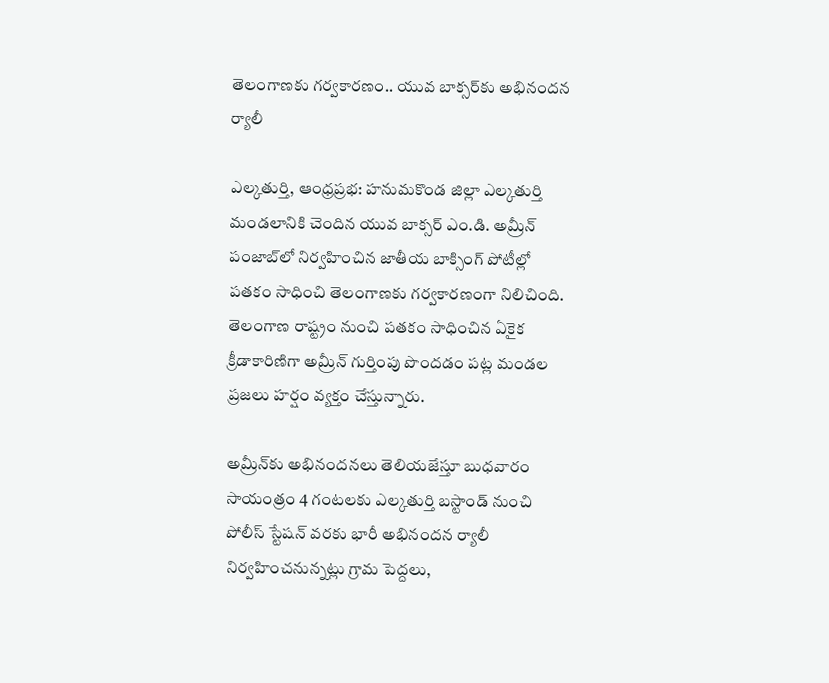తెలంగాణకు గర్వకారణం.. యువ బాక్సర్‌కు అభినందన ర్యాలీ

ఎల్కతుర్తి, ఆంధ్రప్రభ: హనుమకొండ జిల్లా ఎల్కతుర్తి మండలానికి చెందిన యువ బాక్సర్ ఎం.డి. అమ్రీన్ పంజాబ్‌లో నిర్వహించిన జాతీయ బాక్సింగ్ పోటీల్లో పతకం సాధించి తెలంగాణకు గర్వకారణంగా నిలిచింది. తెలంగాణ రాష్ట్రం నుంచి పతకం సాధించిన ఏకైక క్రీడాకారిణిగా అమ్రీన్ గుర్తింపు పొందడం పట్ల మండల ప్రజలు హర్షం వ్యక్తం చేస్తున్నారు.

అమ్రీన్‌కు అభినందనలు తెలియజేస్తూ బుధవారం సాయంత్రం 4 గంటలకు ఎల్కతుర్తి బస్టాండ్ నుంచి పోలీస్ స్టేషన్ వరకు భారీ అభినందన ర్యాలీ నిర్వహించనున్నట్లు గ్రామ పెద్దలు,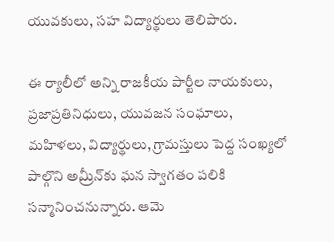యువకులు, సహ విద్యార్థులు తెలిపారు.

ఈ ర్యాలీలో అన్ని రాజకీయ పార్టీల నాయకులు, ప్రజాప్రతినిధులు, యువజన సంఘాలు, మహిళలు, విద్యార్థులు, గ్రామస్తులు పెద్ద సంఖ్యలో పాల్గొని అమ్రీన్‌కు ఘన స్వాగతం పలికి సన్మానించనున్నారు. ఆమె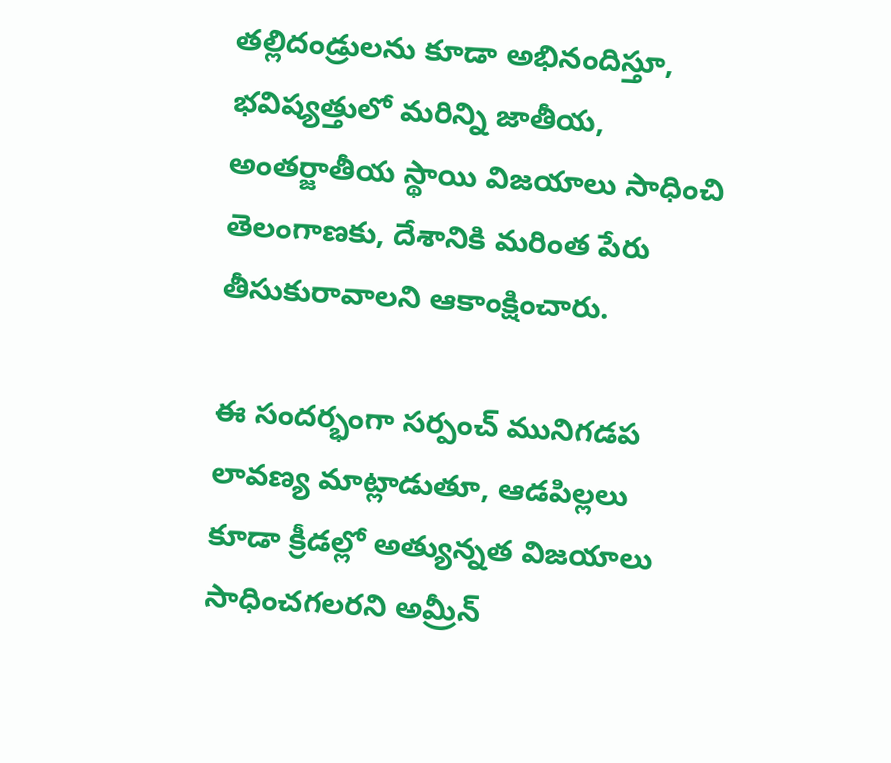తల్లిదండ్రులను కూడా అభినందిస్తూ, భవిష్యత్తులో మరిన్ని జాతీయ, అంతర్జాతీయ స్థాయి విజయాలు సాధించి తెలంగాణకు, దేశానికి మరింత పేరు తీసుకురావాలని ఆకాంక్షించారు.

ఈ సందర్భంగా సర్పంచ్ మునిగడప లావణ్య మాట్లాడుతూ, ఆడపిల్లలు కూడా క్రీడల్లో అత్యున్నత విజయాలు సాధించగలరని అమ్రీన్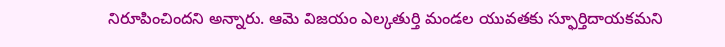నిరూపించిందని అన్నారు. ఆమె విజయం ఎల్కతుర్తి మండల యువతకు స్ఫూర్తిదాయకమని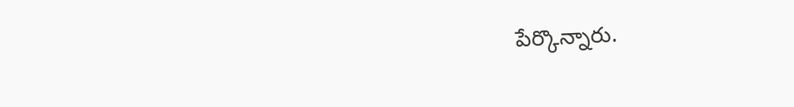పేర్కొన్నారు.